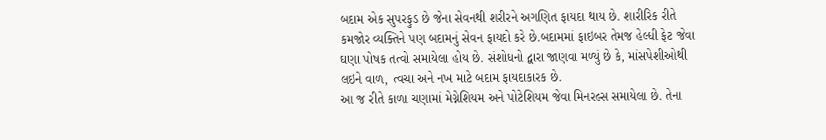બદામ એક સુપરફુડ છે જેના સેવનથી શરીરને અગણિત ફાયદા થાય છે. શારીરિક રીતે કમજોર વ્યક્તિને પણ બદામનું સેવન ફાયદો કરે છે.બદામમાં ફાઇબર તેમજ હેલ્ધી ફેટ જેવા ઘણા પોષક તત્વો સમાયેલા હોય છે. સંશોધનો દ્વારા જાણવા મળ્યું છે કે, માંસપેશીઓથી લઇને વાળ, ત્વચા અને નખ માટે બદામ ફાયદાકારક છે.
આ જ રીતે કાળા ચણામાં મેગ્નેશિયમ અને પોટેશિયમ જેવા મિનરલ્સ સમાયેલા છે. તેના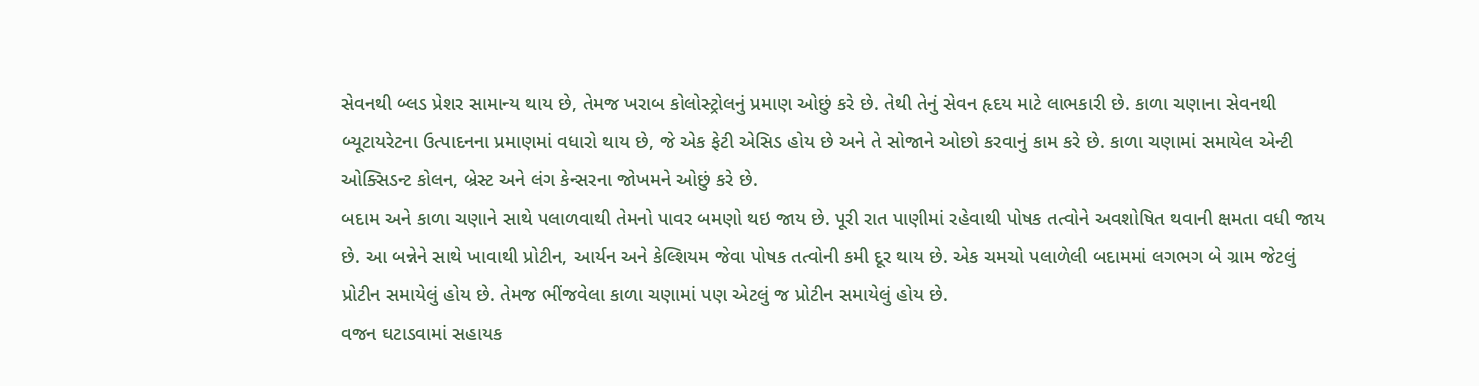સેવનથી બ્લડ પ્રેશર સામાન્ય થાય છે, તેમજ ખરાબ કોલોસ્ટ્રોલનું પ્રમાણ ઓછું કરે છે. તેથી તેનું સેવન હૃદય માટે લાભકારી છે. કાળા ચણાના સેવનથી બ્યૂટાયરેટના ઉત્પાદનના પ્રમાણમાં વધારો થાય છે, જે એક ફેટી એસિડ હોય છે અને તે સોજાને ઓછો કરવાનું કામ કરે છે. કાળા ચણામાં સમાયેલ એન્ટી ઓક્સિડન્ટ કોલન, બ્રેસ્ટ અને લંગ કેન્સરના જોખમને ઓછું કરે છે.
બદામ અને કાળા ચણાને સાથે પલાળવાથી તેમનો પાવર બમણો થઇ જાય છે. પૂરી રાત પાણીમાં રહેવાથી પોષક તત્વોને અવશોષિત થવાની ક્ષમતા વધી જાય છે. આ બન્નેને સાથે ખાવાથી પ્રોટીન, આર્યન અને કેલ્શિયમ જેવા પોષક તત્વોની કમી દૂર થાય છે. એક ચમચો પલાળેલી બદામમાં લગભગ બે ગ્રામ જેટલું પ્રોટીન સમાયેલું હોય છે. તેમજ ભીંજવેલા કાળા ચણામાં પણ એટલું જ પ્રોટીન સમાયેલું હોય છે.
વજન ઘટાડવામાં સહાયક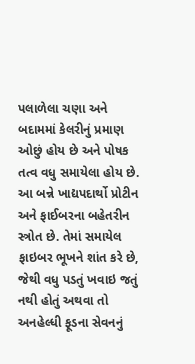પલાળેલા ચણા અને બદામમાં કેલરીનું પ્રમાણ ઓછું હોય છે અને પોષક તત્વ વધુ સમાયેલા હોય છે. આ બન્ને ખાદ્યપદાર્થો પ્રોટીન અને ફાઈબરના બહેતરીન સ્ત્રોત છે. તેમાં સમાયેલ ફાઇબર ભૂખને શાંત કરે છે, જેથી વધુ પડતું ખવાઇ જતું નથી હોતું અથવા તો અનહેલ્ધી ફૂડના સેવનનું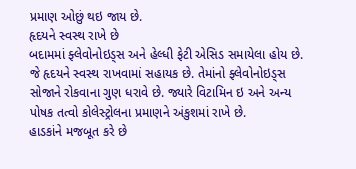પ્રમાણ ઓછું થઇ જાય છે.
હૃદયને સ્વસ્થ રાખે છે
બદામમાં ફ્લેવોનોઇડ્સ અને હેલ્ધી ફેટી એસિડ સમાયેલા હોય છે. જે હૃદયને સ્વસ્થ રાખવામાં સહાયક છે. તેમાંનો ફ્લેવોનોઇડ્સ સોજાને રોકવાના ગુણ ધરાવે છે. જ્યારે વિટામિન ઇ અને અન્ય પોષક તત્વો કોલેસ્ટ્રોલના પ્રમાણને અંકુશમાં રાખે છે.
હાડકાંને મજબૂત કરે છે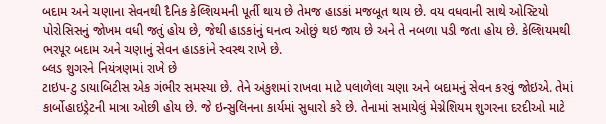બદામ અને ચણાના સેવનથી દૈનિક કેલ્શિયમની પૂર્તી થાય છે તેમજ હાડકાં મજબૂત થાય છે. વય વધવાની સાથે ઓસ્ટિયો પોરોસિસનું જોખમ વધી જતું હોય છે, જેથી હાડકાંનું ઘનત્વ ઓછું થઇ જાય છે અને તે નબળા પડી જતા હોય છે. કેલ્શિયમથી ભરપૂર બદામ અને ચણાનું સેવન હાડકાંને સ્વસ્થ રાખે છે.
બ્લડ શુગરને નિયંત્રણમાં રાખે છે
ટાઇપ-ટુ ડાયાબિટીસ એક ગંભીર સમસ્યા છે. તેને અંકુશમાં રાખવા માટે પલાળેલા ચણા અને બદામનું સેવન કરવું જોઇએ. તેમાં કાર્બોહાઇડ્રેટની માત્રા ઓછી હોય છે. જે ઇન્સુલિનના કાર્યમાં સુધારો કરે છે. તેનામાં સમાયેલું મેગ્નેશિયમ શુગરના દરદીઓ માટે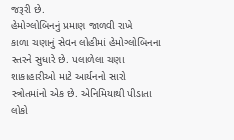જરૂરી છે.
હેમોગ્લોબિનનું પ્રમાણ જાળવી રાખે
કાળા ચણાનું સેવન લોહીમાં હેમોગ્લોબિનના સ્તરને સુધારે છે. પલાળેલા ચણા શાકાહારીઓ માટે આર્યનનો સારો સ્ત્રોતમાંનો એક છે. એનિમિયાથી પીડાતા લોકો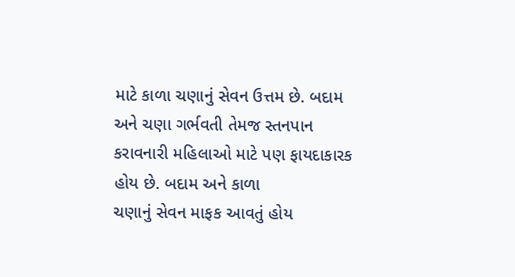માટે કાળા ચણાનું સેવન ઉત્તમ છે. બદામ અને ચણા ગર્ભવતી તેમજ સ્તનપાન કરાવનારી મહિલાઓ માટે પણ ફાયદાકારક હોય છે. બદામ અને કાળા
ચણાનું સેવન માફક આવતું હોય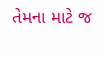તેમના માટે જ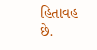હિતાવહ છે.